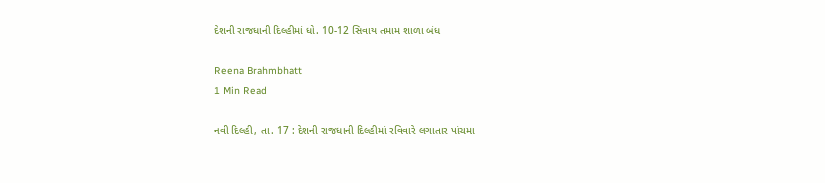દેશની રાજધાની દિલ્હીમાં ધો. 10-12 સિવાય તમામ શાળા બંધ

Reena Brahmbhatt
1 Min Read

નવી દિલ્હી, તા. 17 : દેશની રાજધાની દિલ્હીમાં રવિવારે લગાતાર પાંચમા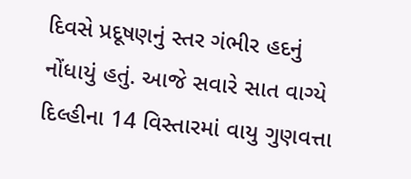દિવસે પ્રદૂષણનું સ્તર ગંભીર હદનું નોંધાયું હતું. આજે સવારે સાત વાગ્યે દિલ્હીના 14 વિસ્તારમાં વાયુ ગુણવત્તા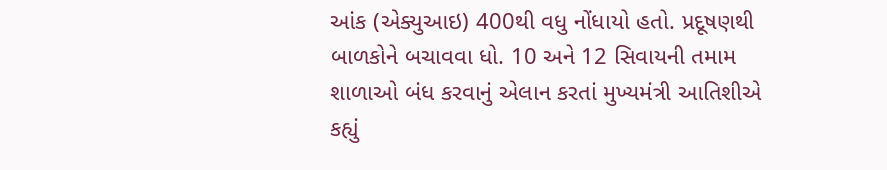આંક (એક્યુઆઇ) 400થી વધુ નોંધાયો હતો. પ્રદૂષણથી બાળકોને બચાવવા ધો. 10 અને 12 સિવાયની તમામ શાળાઓ બંધ કરવાનું એલાન કરતાં મુખ્યમંત્રી આતિશીએ કહ્યું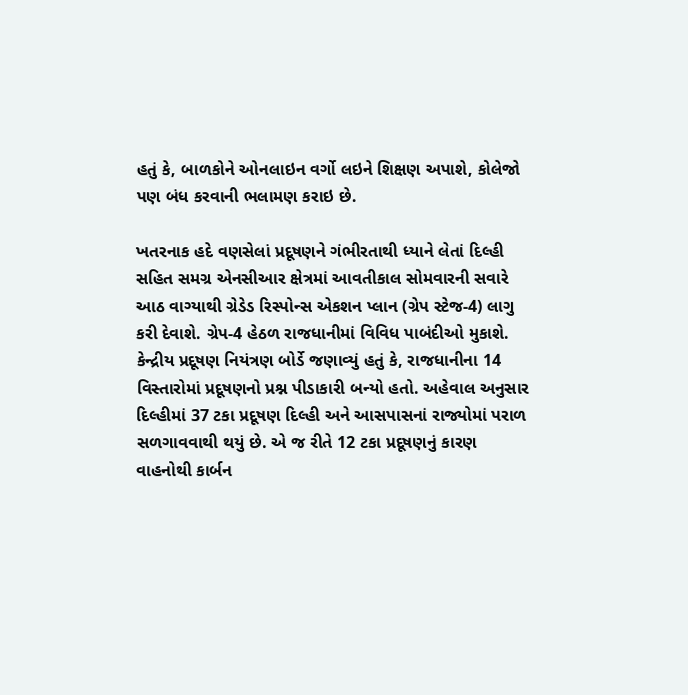હતું કે, બાળકોને ઓનલાઇન વર્ગો લઇને શિક્ષણ અપાશે, કોલેજો પણ બંધ કરવાની ભલામણ કરાઇ છે.

ખતરનાક હદે વણસેલાં પ્રદૂષણને ગંભીરતાથી ધ્યાને લેતાં દિલ્હી સહિત સમગ્ર એનસીઆર ક્ષેત્રમાં આવતીકાલ સોમવારની સવારે આઠ વાગ્યાથી ગ્રેડેડ રિસ્પોન્સ એકશન પ્લાન (ગ્રેપ સ્ટેજ-4) લાગુ કરી દેવાશે. ગ્રેપ-4 હેઠળ રાજધાનીમાં વિવિધ પાબંદીઓ મુકાશે. કેન્દ્રીય પ્રદૂષણ નિયંત્રણ બોર્ડે જણાવ્યું હતું કે, રાજધાનીના 14 વિસ્તારોમાં પ્રદૂષણનો પ્રશ્ન પીડાકારી બન્યો હતો. અહેવાલ અનુસાર દિલ્હીમાં 37 ટકા પ્રદૂષણ દિલ્હી અને આસપાસનાં રાજ્યોમાં પરાળ સળગાવવાથી થયું છે. એ જ રીતે 12 ટકા પ્રદૂષણનું કારણ વાહનોથી કાર્બન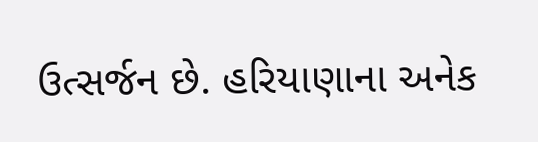ઉત્સર્જન છે. હરિયાણાના અનેક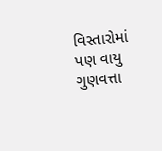વિસ્તારોમાં પણ વાયુ ગુણવત્તા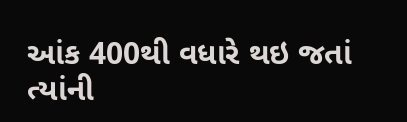આંક 400થી વધારે થઇ જતાં ત્યાંની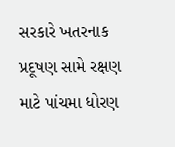સરકારે ખતરનાક પ્રદૂષણ સામે રક્ષણ માટે પાંચમા ધોરણ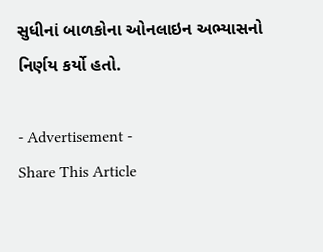સુધીનાં બાળકોના ઓનલાઇન અભ્યાસનો નિર્ણય કર્યો હતો.

- Advertisement -
Share This Article